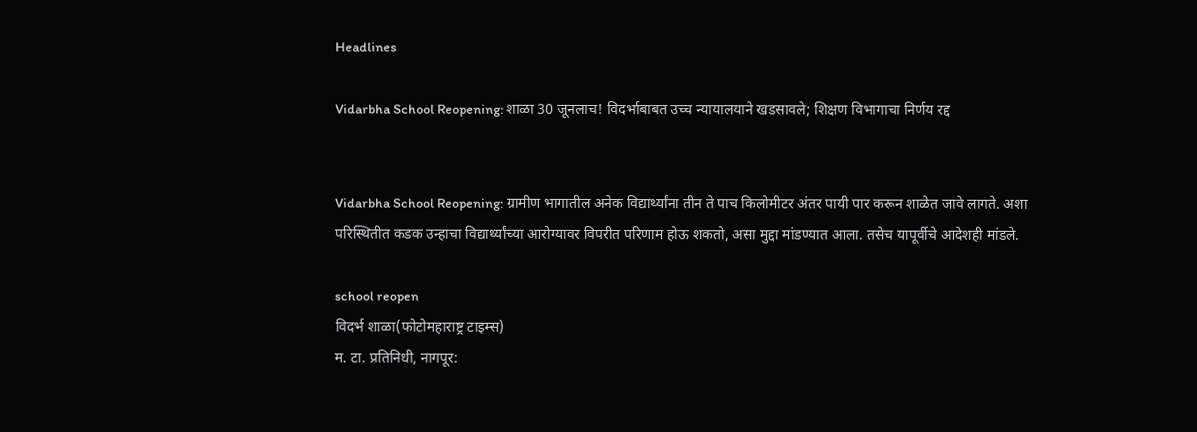Headlines

Vidarbha School Reopening: शाळा 30 जूनलाच! विदर्भाबाबत उच्च न्यायालयाने खडसावले; शिक्षण विभागाचा निर्णय रद्द


Vidarbha School Reopening: ग्रामीण भागातील अनेक विद्यार्थ्यांना तीन ते पाच किलोमीटर अंतर पायी पार करून शाळेत जावे लागते. अशा परिस्थितीत कडक उन्हाचा विद्यार्थ्यांच्या आरोग्यावर विपरीत परिणाम होऊ शकतो, असा मुद्दा मांडण्यात आला. तसेच यापूर्वीचे आदेशही मांडले.

school reopen
विदर्भ शाळा(फोटोमहाराष्ट्र टाइम्स)
म. टा. प्रतिनिधी, नागपूर: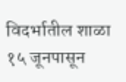विदर्भातील शाळा १५ जूनपासून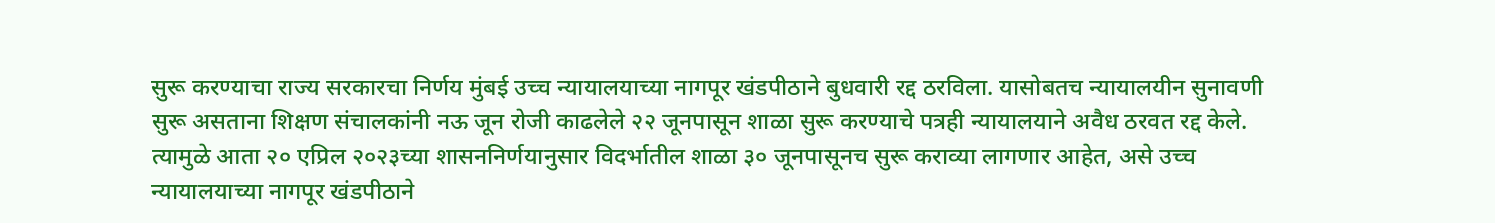सुरू करण्याचा राज्य सरकारचा निर्णय मुंबई उच्च न्यायालयाच्या नागपूर खंडपीठाने बुधवारी रद्द ठरविला. यासोबतच न्यायालयीन सुनावणी सुरू असताना शिक्षण संचालकांनी नऊ जून रोजी काढलेले २२ जूनपासून शाळा सुरू करण्याचे पत्रही न्यायालयाने अवैध ठरवत रद्द केले. त्यामुळे आता २० एप्रिल २०२३च्या शासननिर्णयानुसार विदर्भातील शाळा ३० जूनपासूनच सुरू कराव्या लागणार आहेत, असे उच्च न्यायालयाच्या नागपूर खंडपीठाने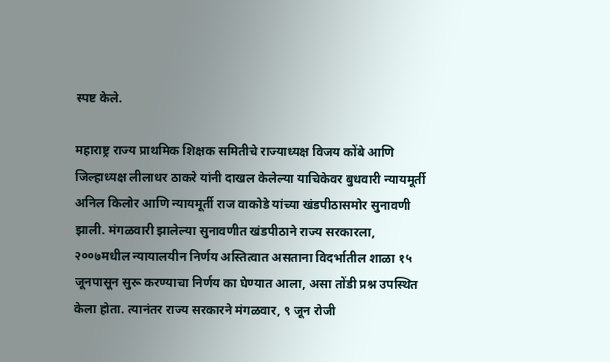स्पष्ट केले.

महाराष्ट्र राज्य प्राथमिक शिक्षक समितीचे राज्याध्यक्ष विजय कोंबे आणि जिल्हाध्यक्ष लीलाधर ठाकरे यांनी दाखल केलेल्या याचिकेवर बुधवारी न्यायमूर्ती अनिल किलोर आणि न्यायमूर्ती राज वाकोडे यांच्या खंडपीठासमोर सुनावणी झाली. मंगळवारी झालेल्या सुनावणीत खंडपीठाने राज्य सरकारला, २००७मधील न्यायालयीन निर्णय अस्तित्वात असताना विदर्भातील शाळा १५ जूनपासून सुरू करण्याचा निर्णय का घेण्यात आला, असा तोंडी प्रश्न उपस्थित केला होता. त्यानंतर राज्य सरकारने मंगळवार, ९ जून रोजी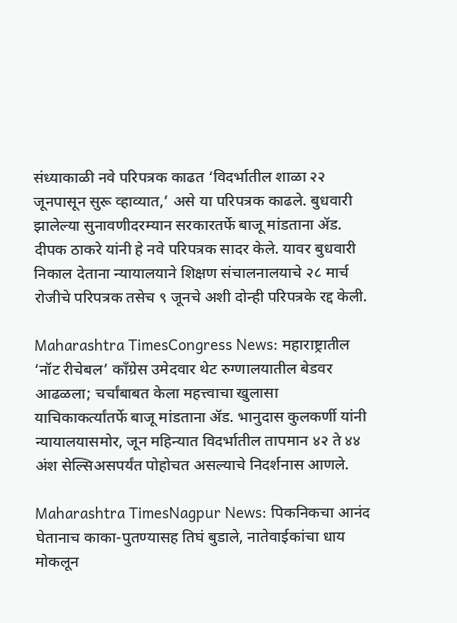संध्याकाळी नवे परिपत्रक काढत ‘विदर्भातील शाळा २२ जूनपासून सुरू व्हाव्यात,’ असे या परिपत्रक काढले. बुधवारी झालेल्या सुनावणीदरम्यान सरकारतर्फे बाजू मांडताना ॲड. दीपक ठाकरे यांनी हे नवे परिपत्रक सादर केले. यावर बुधवारी निकाल देताना न्यायालयाने शिक्षण संचालनालयाचे २८ मार्च रोजीचे परिपत्रक तसेच ९ जूनचे अशी दोन्ही परिपत्रके रद्द केली.

Maharashtra TimesCongress News: महाराष्ट्रातील ‘नॉट रीचेबल’ काँग्रेस उमेदवार थेट रुग्णालयातील बेडवर आढळला; चर्चांबाबत केला महत्त्वाचा खुलासा
याचिकाकर्त्यांतर्फे बाजू मांडताना ॲड. भानुदास कुलकर्णी यांनी न्यायालयासमोर, जून महिन्यात विदर्भातील तापमान ४२ ते ४४ अंश सेल्सिअसपर्यंत पोहोचत असल्याचे निदर्शनास आणले.

Maharashtra TimesNagpur News: पिकनिकचा आनंद घेतानाच काका-पुतण्यासह तिघं बुडाले, नातेवाईकांचा धाय मोकलून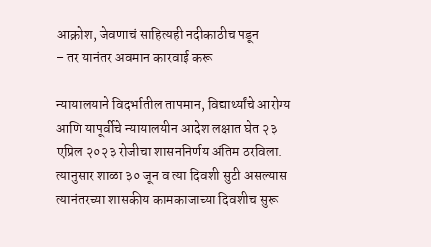आक्रोश, जेवणाचं साहित्यही नदीकाठीच पडून
– तर यानंतर अवमान कारवाई करू

न्यायालयाने विदर्भातील तापमान, विद्यार्थ्यांचे आरोग्य आणि यापूर्वीचे न्यायालयीन आदेश लक्षात घेत २३ एप्रिल २०२३ रोजीचा शासननिर्णय अंतिम ठरविला. त्यानुसार शाळा ३० जून व त्या दिवशी सुटी असल्यास त्यानंतरच्या शासकीय कामकाजाच्या दिवशीच सुरू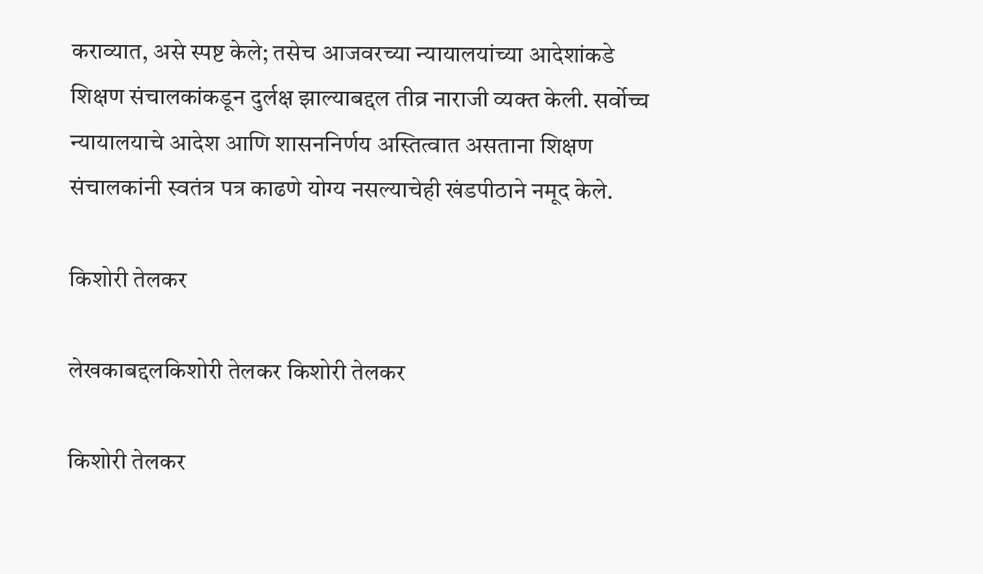कराव्यात, असे स्पष्ट केले; तसेच आजवरच्या न्यायालयांच्या आदेशांकडे शिक्षण संचालकांकडून दुर्लक्ष झाल्याबद्दल तीव्र नाराजी व्यक्त केली. सर्वोच्च न्यायालयाचे आदेश आणि शासननिर्णय अस्तित्वात असताना शिक्षण संचालकांनी स्वतंत्र पत्र काढणे योग्य नसल्याचेही खंडपीठाने नमूद केले.

किशोरी तेलकर

लेखकाबद्दलकिशोरी तेलकर किशोरी तेलकर

किशोरी तेलकर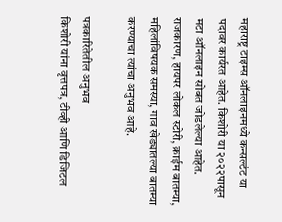महाराष्ट्र टाइम्स ऑनलाइनमध्ये कन्सल्टंट या पदावर कार्यरत आहेत. किशोरी या २०२२पासून मटा ऑनलाइन सोबत जोडलेल्या आहेत. राजकारण, हायपर लोकल स्टोरी, क्राईम बातम्या, महिलांविषयक समस्या, गाव खेड्यातल्या बातम्या करण्याचा त्यांचा अनुभव आहे.

पत्रकारितेतील अनुभव
किशोरी यांना वृत्तपत्र, टीव्ही आणि डिजिटल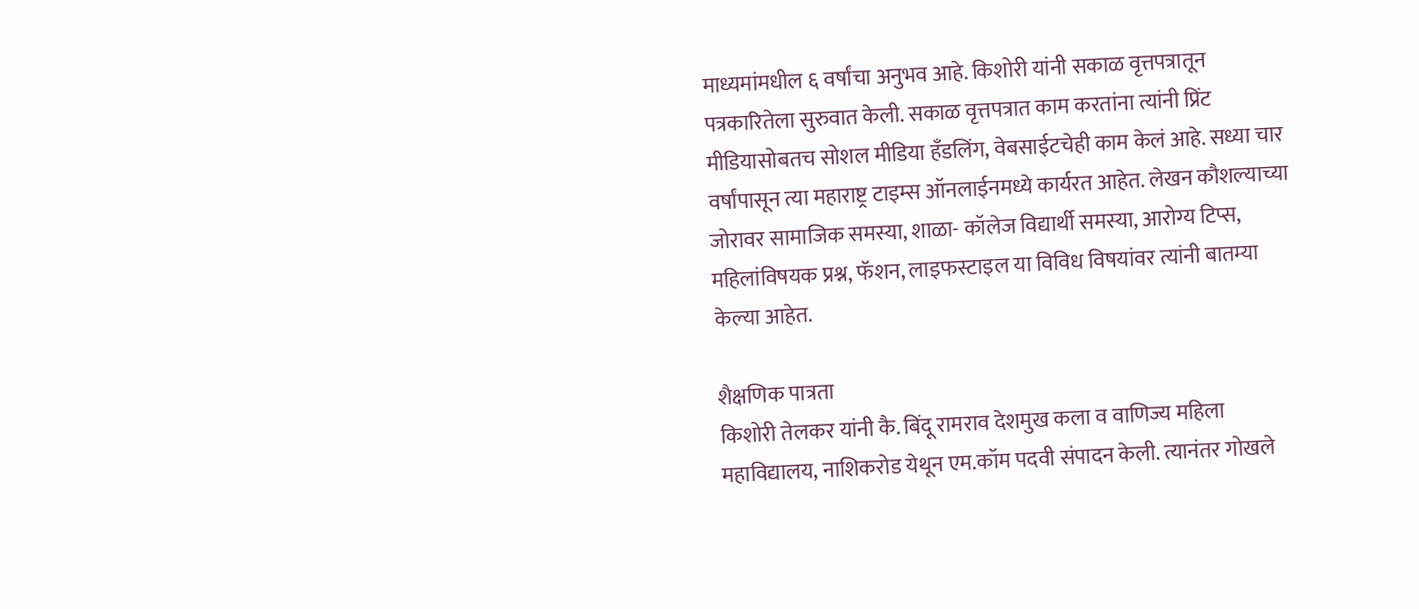माध्यमांमधील ६ वर्षांचा अनुभव आहे. किशोरी यांनी सकाळ वृत्तपत्रातून पत्रकारितेला सुरुवात केली. सकाळ वृत्तपत्रात काम करतांना त्यांनी प्रिंट मीडियासोबतच सोशल मीडिया हॅंडलिंग, वेबसाईटचेही काम केलं आहे. सध्या चार वर्षांपासून त्या महाराष्ट्र टाइम्स ऑनलाईनमध्ये कार्यरत आहेत. लेखन कौशल्याच्या जोरावर सामाजिक समस्या, शाळा- कॉलेज विद्यार्थी समस्या, आरोग्य टिप्स, महिलांविषयक प्रश्न, फॅशन, लाइफस्टाइल या विविध विषयांवर त्यांनी बातम्या केल्या आहेत.

शैक्षणिक पात्रता
किशोरी तेलकर यांनी कै. बिंदू रामराव देशमुख कला व वाणिज्य महिला महाविद्यालय, नाशिकरोड येथून एम.कॉम पदवी संपादन केली. त्यानंतर गोखले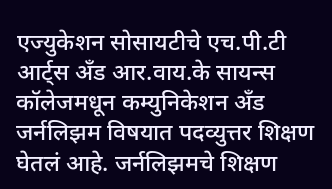एज्युकेशन सोसायटीचे एच.पी.टी आर्ट्स अँड आर.वाय.के सायन्स कॉलेजमधून कम्युनिकेशन अँड जर्नलिझम विषयात पदव्युत्तर शिक्षण घेतलं आहे. जर्नलिझमचे शिक्षण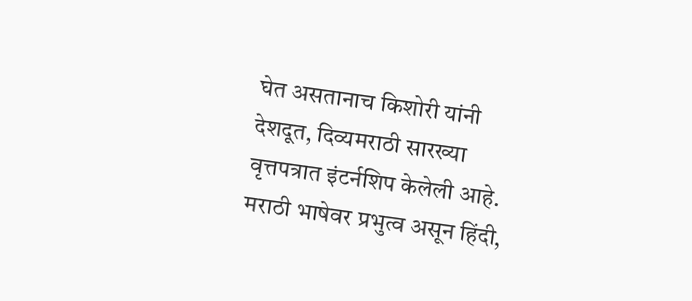घेत असतानाच किशोरी यांनी देशदूत, दिव्यमराठी सारख्या वृत्तपत्रात इंटर्नशिप केलेली आहे. मराठी भाषेवर प्रभुत्व असून हिंदी,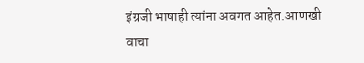इंग्रजी भाषाही त्यांना अवगत आहेत.आणखी वाचा